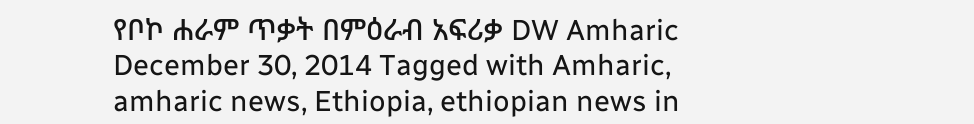የቦኮ ሐራም ጥቃት በምዕራብ አፍሪቃ DW Amharic December 30, 2014 Tagged with Amharic, amharic news, Ethiopia, ethiopian news in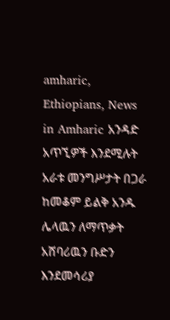amharic, Ethiopians, News in Amharic አንዳድ አጥኚዎች እንደሚሉት አራቱ መንግሥታት በጋራ ከመቆም ይልቅ አንዱ ሌላዉን ለማጥቃት አሸባሪዉን ቡድን እንደመሳሪያ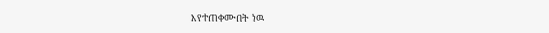እየተጠቀሙበት ነዉ